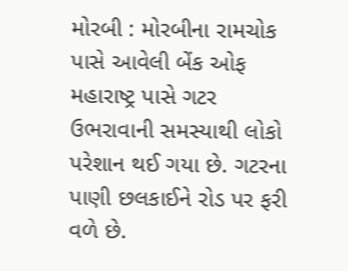મોરબી : મોરબીના રામચોક પાસે આવેલી બેંક ઓફ મહારાષ્ટ્ર પાસે ગટર ઉભરાવાની સમસ્યાથી લોકો પરેશાન થઈ ગયા છે. ગટરના પાણી છલકાઈને રોડ પર ફરી વળે છે.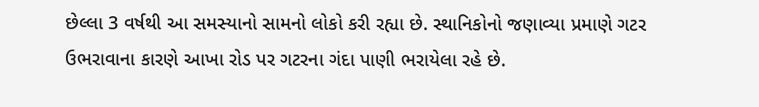છેલ્લા 3 વર્ષથી આ સમસ્યાનો સામનો લોકો કરી રહ્યા છે. સ્થાનિકોનો જણાવ્યા પ્રમાણે ગટર ઉભરાવાના કારણે આખા રોડ પર ગટરના ગંદા પાણી ભરાયેલા રહે છે.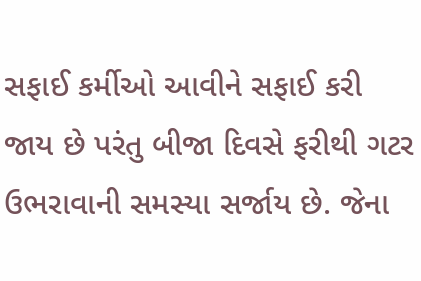સફાઈ કર્મીઓ આવીને સફાઈ કરી જાય છે પરંતુ બીજા દિવસે ફરીથી ગટર ઉભરાવાની સમસ્યા સર્જાય છે. જેના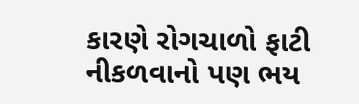કારણે રોગચાળો ફાટી નીકળવાનો પણ ભય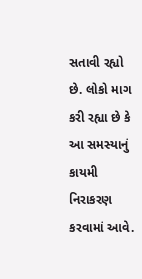સતાવી રહ્યો છે. લોકો માગ કરી રહ્યા છે કે આ સમસ્યાનું કાયમી નિરાકરણ કરવામાં આવે.